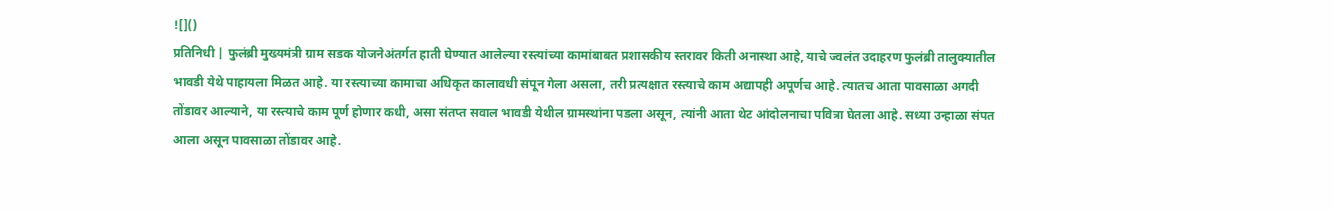![]()
प्रतिनिधी | फुलंब्री मुख्यमंत्री ग्राम सडक योजनेअंतर्गत हाती घेण्यात आलेल्या रस्त्यांच्या कामांबाबत प्रशासकीय स्तरावर किती अनास्था आहे, याचे ज्वलंत उदाहरण फुलंब्री तालुक्यातील भावडी येथे पाहायला मिळत आहे. या रस्त्याच्या कामाचा अधिकृत कालावधी संपून गेला असला, तरी प्रत्यक्षात रस्त्याचे काम अद्यापही अपूर्णच आहे. त्यातच आता पावसाळा अगदी तोंडावर आल्याने, या रस्त्याचे काम पूर्ण होणार कधी, असा संतप्त सवाल भावडी येथील ग्रामस्थांना पडला असून, त्यांनी आता थेट आंदोलनाचा पवित्रा घेतला आहे. सध्या उन्हाळा संपत आला असून पावसाळा तोंडावर आहे.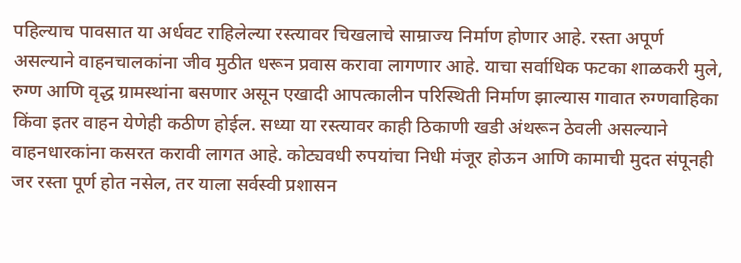पहिल्याच पावसात या अर्धवट राहिलेल्या रस्त्यावर चिखलाचे साम्राज्य निर्माण होणार आहे. रस्ता अपूर्ण असल्याने वाहनचालकांना जीव मुठीत धरून प्रवास करावा लागणार आहे. याचा सर्वाधिक फटका शाळकरी मुले, रुग्ण आणि वृद्ध ग्रामस्थांना बसणार असून एखादी आपत्कालीन परिस्थिती निर्माण झाल्यास गावात रुग्णवाहिका किंवा इतर वाहन येणेही कठीण होईल. सध्या या रस्त्यावर काही ठिकाणी खडी अंथरून ठेवली असल्याने वाहनधारकांना कसरत करावी लागत आहे. कोट्यवधी रुपयांचा निधी मंजूर होऊन आणि कामाची मुदत संपूनही जर रस्ता पूर्ण होत नसेल, तर याला सर्वस्वी प्रशासन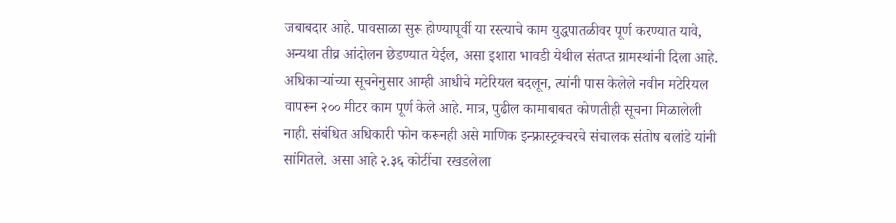जबाबदार आहे. पावसाळा सुरू होण्यापूर्वी या रस्त्याचे काम युद्धपातळीवर पूर्ण करण्यात यावे, अन्यथा तीव्र आंदोलन छेडण्यात येईल, असा इशारा भावडी येथील संतप्त ग्रामस्थांनी दिला आहे. अधिकाऱ्यांच्या सूचनेनुसार आम्ही आधीचे मटेरियल बदलून, त्यांनी पास केलेले नवीन मटेरियल वापरून २०० मीटर काम पूर्ण केले आहे. मात्र, पुढील कामाबाबत कोणतीही सूचना मिळालेली नाही. संबंधित अधिकारी फोन करूनही असे माणिक इन्फ्रास्ट्रक्चरचे संचालक संतोष बलांडे यांनी सांगितले. असा आहे २.३६ कोटींचा रखडलेला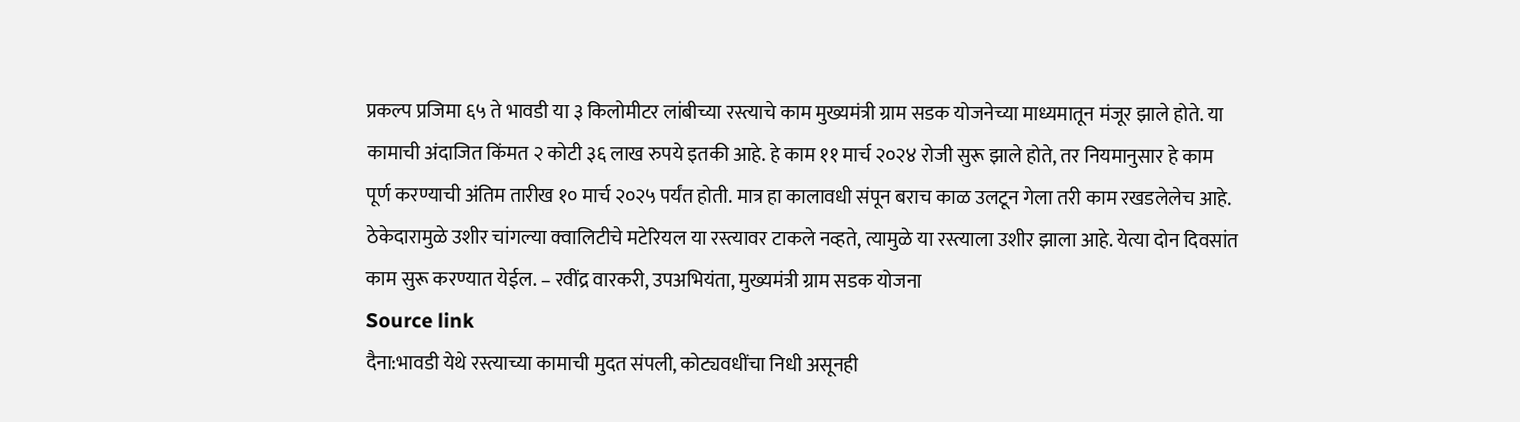प्रकल्प प्रजिमा ६५ ते भावडी या ३ किलोमीटर लांबीच्या रस्त्याचे काम मुख्यमंत्री ग्राम सडक योजनेच्या माध्यमातून मंजूर झाले होते. या कामाची अंदाजित किंमत २ कोटी ३६ लाख रुपये इतकी आहे. हे काम ११ मार्च २०२४ रोजी सुरू झाले होते, तर नियमानुसार हे काम पूर्ण करण्याची अंतिम तारीख १० मार्च २०२५ पर्यंत होती. मात्र हा कालावधी संपून बराच काळ उलटून गेला तरी काम रखडलेलेच आहे. ठेकेदारामुळे उशीर चांगल्या क्वालिटीचे मटेरियल या रस्त्यावर टाकले नव्हते, त्यामुळे या रस्त्याला उशीर झाला आहे. येत्या दोन दिवसांत काम सुरू करण्यात येईल. – रवींद्र वारकरी, उपअभियंता, मुख्यमंत्री ग्राम सडक योजना
Source link
दैना:भावडी येथे रस्त्याच्या कामाची मुदत संपली, कोट्यवधींचा निधी असूनही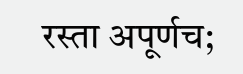रस्ता अपूर्णच;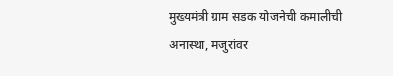मुख्यमंत्री ग्राम सडक योजनेची कमालीची अनास्था, मजुरांवर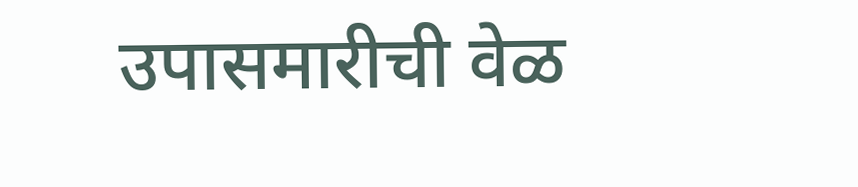उपासमारीची वेळ